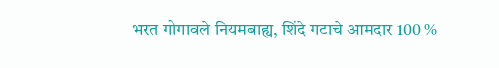भरत गोगावले नियमबाह्य, शिंदे गटाचे आमदार 100 %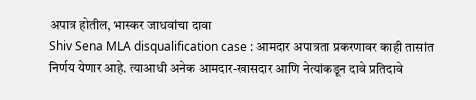अपात्र होतील, भास्कर जाधवांचा दावा
Shiv Sena MLA disqualification case : आमदार अपात्रता प्रकरणावर काही तासांत निर्णय येणार आहे. त्याआधी अनेक आमदार-खासदार आणि नेत्यांकडून दावे प्रतिदावे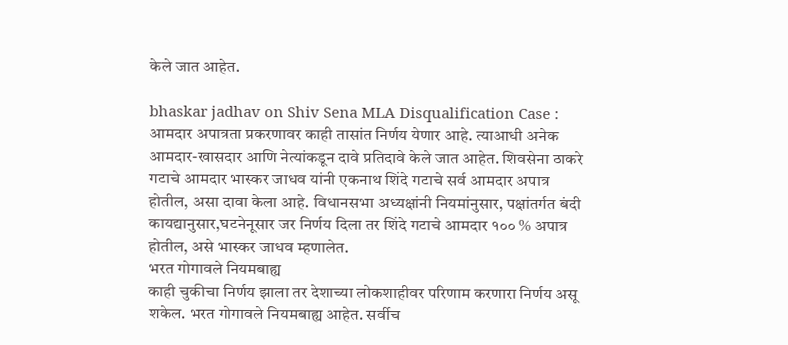केले जात आहेत.

bhaskar jadhav on Shiv Sena MLA Disqualification Case : आमदार अपात्रता प्रकरणावर काही तासांत निर्णय येणार आहे. त्याआधी अनेक आमदार-खासदार आणि नेत्यांकडून दावे प्रतिदावे केले जात आहेत. शिवसेना ठाकरे गटाचे आमदार भास्कर जाधव यांनी एकनाथ शिंदे गटाचे सर्व आमदार अपात्र होतील, असा दावा केला आहे. विधानसभा अध्यक्षांनी नियमांनुसार, पक्षांतर्गत बंदी कायद्यानुसार,घटनेनूसार जर निर्णय दिला तर शिंदे गटाचे आमदार १०० % अपात्र होतील, असे भास्कर जाधव म्हणालेत.
भरत गोगावले नियमबाह्य
काही चुकीचा निर्णय झाला तर देशाच्या लोकशाहीवर परिणाम करणारा निर्णय असू शकेल. भरत गोगावले नियमबाह्य आहेत. सर्वीच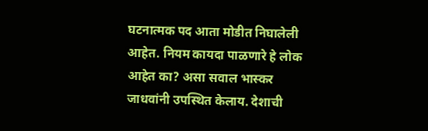घटनात्मक पद आता मोडीत निघालेली आहेत. नियम कायदा पाळणारे हे लोक आहेत का? असा सवाल भास्कर जाधवांनी उपस्थित केलाय. देशाची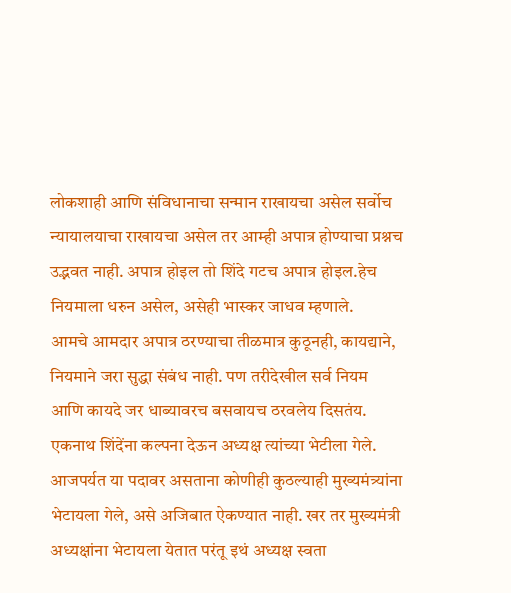लोकशाही आणि संविधानाचा सन्मान राखायचा असेल सर्वोच न्यायालयाचा राखायचा असेल तर आम्ही अपात्र होण्याचा प्रश्नच उद्भवत नाही. अपात्र होइल तो शिंदे गटच अपात्र होइल.हेच नियमाला धरुन असेल, असेही भास्कर जाधव म्हणाले.
आमचे आमदार अपात्र ठरण्याचा तीळमात्र कुठूनही, कायद्याने, नियमाने जरा सुद्धा संबंध नाही. पण तरीदेखील सर्व नियम आणि कायदे जर धाब्यावरच बसवायच ठरवलेय दिसतंय. एकनाथ शिंदेंना कल्पना देऊन अध्यक्ष त्यांच्या भेटीला गेले. आजपर्यत या पदावर असताना कोणीही कुठल्याही मुख्यमंत्र्यांना भेटायला गेले, असे अजिबात ऐकण्यात नाही. खर तर मुख्यमंत्री अध्यक्षांना भेटायला येतात परंतू इथं अध्यक्ष स्वता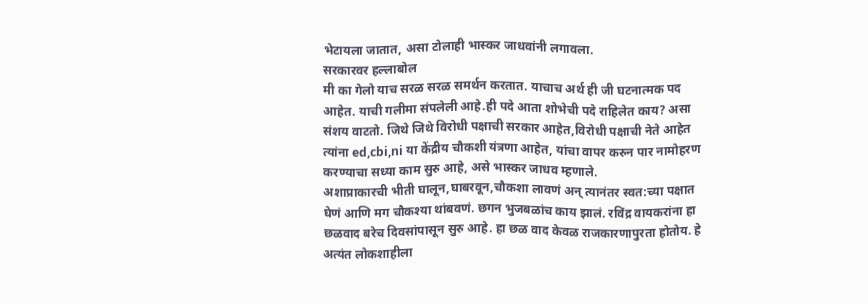भेटायला जातात, असा टोलाही भास्कर जाधवांनी लगावला.
सरकारवर हल्लाबोल
मी का गेलो याच सरळ सरळ समर्थन करतात. याचाच अर्थ ही जी घटनात्मक पद आहेत. याची गलीमा संपलेली आहे.ही पदे आता शोभेची पदे राहिलेत काय? असा संशय वाटतो. जिथे जिथे विरोधी पक्षाची सरकार आहेत,विरोधी पक्षाची नेते आहेत त्यांना ed,cbi,ni या केंद्रीय चौकशी यंत्रणा आहेत, यांचा वापर करुन पार नामोहरण करण्याचा सध्या काम सुरु आहे, असे भास्कर जाधव म्हणाले.
अशाप्राकारची भीती घालून,घाबरवून,चौकशा लावणं अन् त्यानंतर स्वत:च्या पक्षात घेणं आणि मग चौकश्या थांबवणं. छगन भुजबळांच काय झालं. रविंद्र वायकरांना हा छळवाद बरेच दिवसांपासून सुरु आहे. हा छळ वाद केवळ राजकारणापुरता होतोय. हे अत्यंत लोकशाहीला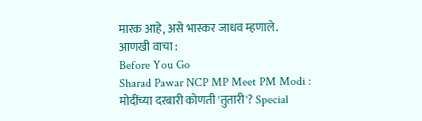मारक आहे, असे भास्कर जाधव म्हणाले.
आणखी वाचा :
Before You Go
Sharad Pawar NCP MP Meet PM Modi : मोदींच्या दरबारी कोणती 'तुतारी'? Special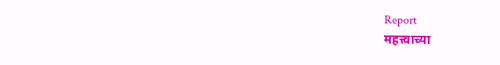Report
महत्त्वाच्या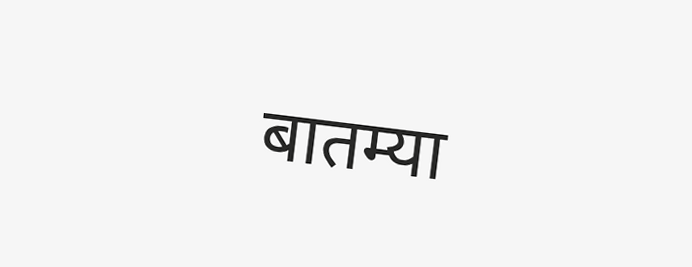बातम्या